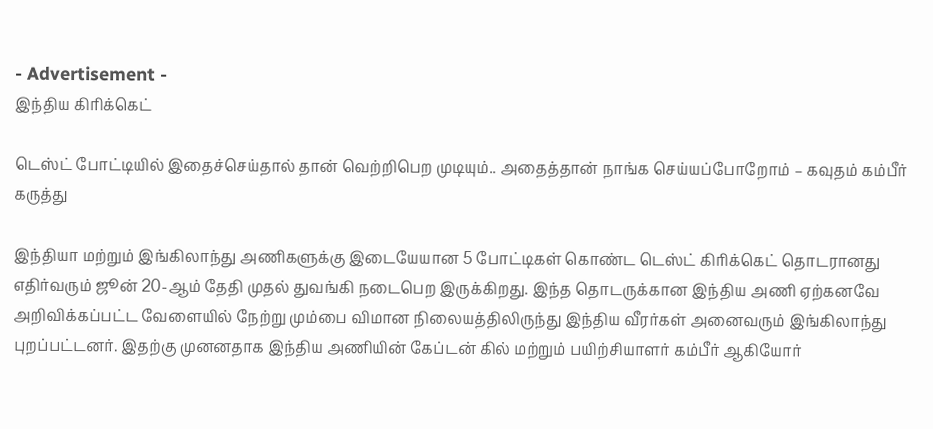- Advertisement -
இந்திய கிரிக்கெட்

டெஸ்ட் போட்டியில் இதைச்செய்தால் தான் வெற்றிபெற முடியும்.. அதைத்தான் நாங்க செய்யப்போறோம் – கவுதம் கம்பீர் கருத்து

இந்தியா மற்றும் இங்கிலாந்து அணிகளுக்கு இடையேயான 5 போட்டிகள் கொண்ட டெஸ்ட் கிரிக்கெட் தொடரானது எதிர்வரும் ஜூன் 20-ஆம் தேதி முதல் துவங்கி நடைபெற இருக்கிறது. இந்த தொடருக்கான இந்திய அணி ஏற்கனவே அறிவிக்கப்பட்ட வேளையில் நேற்று மும்பை விமான நிலையத்திலிருந்து இந்திய வீரர்கள் அனைவரும் இங்கிலாந்து புறப்பட்டனர். இதற்கு முனனதாக இந்திய அணியின் கேப்டன் கில் மற்றும் பயிற்சியாளர் கம்பீர் ஆகியோர்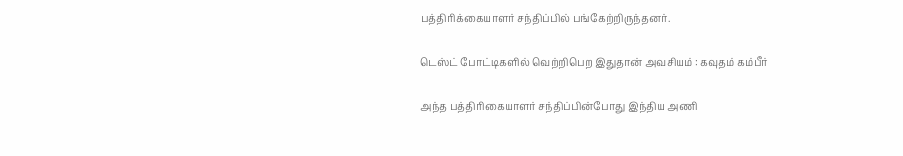பத்திரிக்கையாளர் சந்திப்பில் பங்கேற்றிருந்தனர்.

டெஸ்ட் போட்டிகளில் வெற்றிபெற இதுதான் அவசியம் : கவுதம் கம்பீர்

அந்த பத்திரிகையாளர் சந்திப்பின்போது இந்திய அணி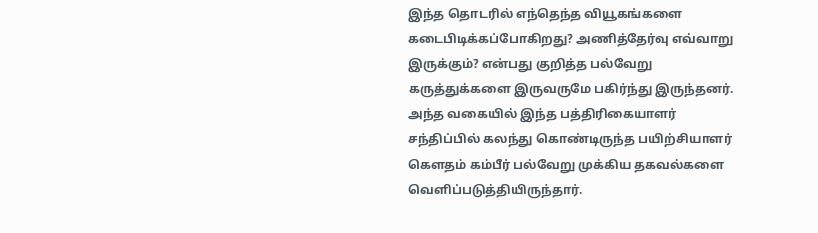இந்த தொடரில் எந்தெந்த வியூகங்களை கடைபிடிக்கப்போகிறது? அணித்தேர்வு எவ்வாறு இருக்கும்? என்பது குறித்த பல்வேறு கருத்துக்களை இருவருமே பகிர்ந்து இருந்தனர். அந்த வகையில் இந்த பத்திரிகையாளர் சந்திப்பில் கலந்து கொண்டிருந்த பயிற்சியாளர் கௌதம் கம்பீர் பல்வேறு முக்கிய தகவல்களை வெளிப்படுத்தியிருந்தார்.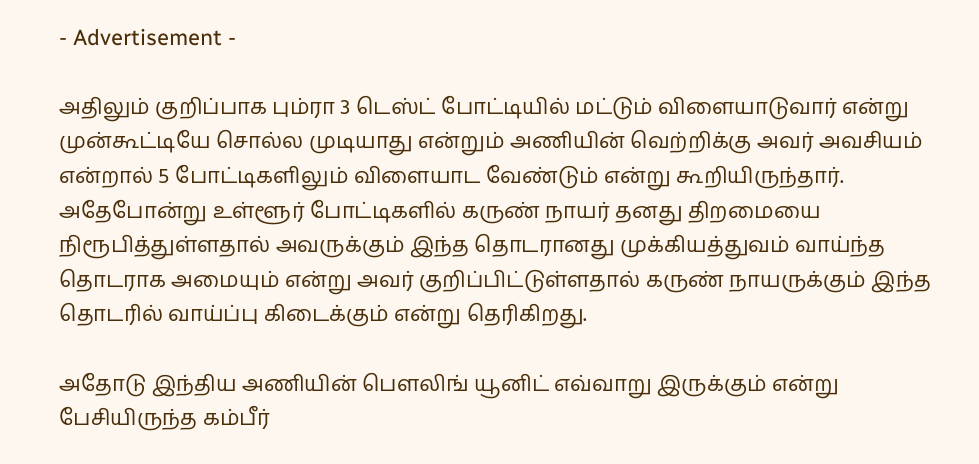- Advertisement -

அதிலும் குறிப்பாக பும்ரா 3 டெஸ்ட் போட்டியில் மட்டும் விளையாடுவார் என்று முன்கூட்டியே சொல்ல முடியாது என்றும் அணியின் வெற்றிக்கு அவர் அவசியம் என்றால் 5 போட்டிகளிலும் விளையாட வேண்டும் என்று கூறியிருந்தார். அதேபோன்று உள்ளூர் போட்டிகளில் கருண் நாயர் தனது திறமையை நிரூபித்துள்ளதால் அவருக்கும் இந்த தொடரானது முக்கியத்துவம் வாய்ந்த தொடராக அமையும் என்று அவர் குறிப்பிட்டுள்ளதால் கருண் நாயருக்கும் இந்த தொடரில் வாய்ப்பு கிடைக்கும் என்று தெரிகிறது.

அதோடு இந்திய அணியின் பௌலிங் யூனிட் எவ்வாறு இருக்கும் என்று பேசியிருந்த கம்பீர்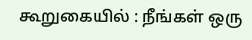கூறுகையில் : நீங்கள் ஒரு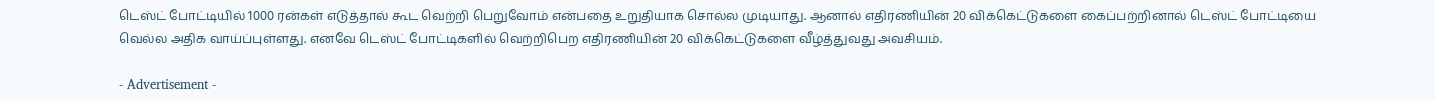டெஸ்ட் போட்டியில் 1000 ரன்கள் எடுத்தால் கூட வெற்றி பெறுவோம் என்பதை உறுதியாக சொல்ல முடியாது. ஆனால் எதிரணியின் 20 விக்கெட்டுகளை கைப்பற்றினால் டெஸ்ட் போட்டியை வெல்ல அதிக வாய்ப்புள்ளது. எனவே டெஸ்ட் போட்டிகளில் வெற்றிபெற எதிரணியின் 20 விக்கெட்டுகளை வீழ்த்துவது அவசியம்.

- Advertisement -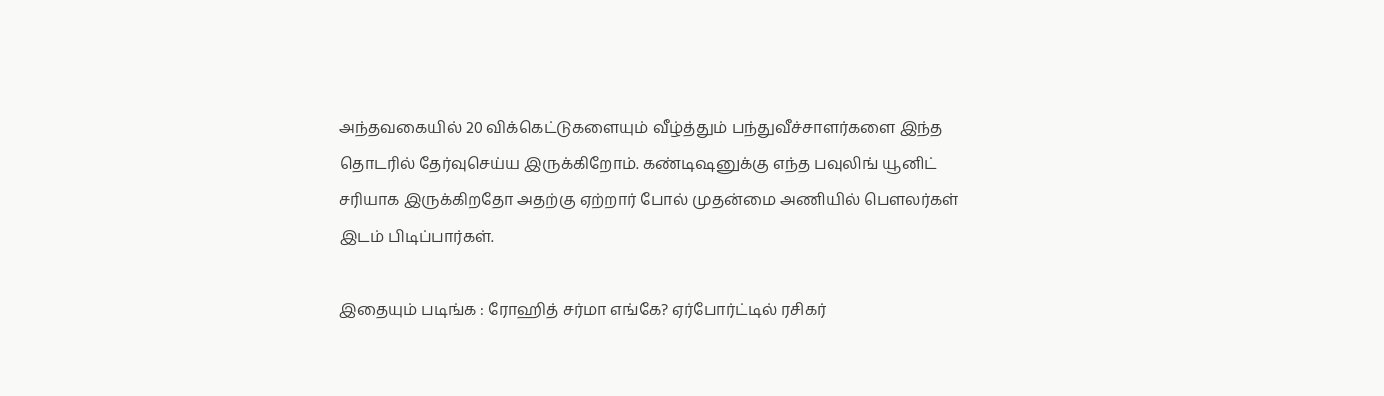அந்தவகையில் 20 விக்கெட்டுகளையும் வீழ்த்தும் பந்துவீச்சாளர்களை இந்த தொடரில் தேர்வுசெய்ய இருக்கிறோம். கண்டிஷனுக்கு எந்த பவுலிங் யூனிட் சரியாக இருக்கிறதோ அதற்கு ஏற்றார் போல் முதன்மை அணியில் பௌலர்கள் இடம் பிடிப்பார்கள்.

இதையும் படிங்க : ரோஹித் சர்மா எங்கே? ஏர்போர்ட்டில் ரசிகர்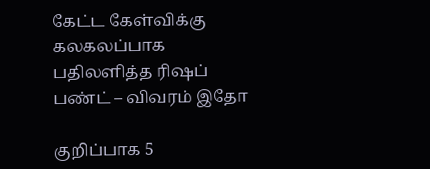கேட்ட கேள்விக்கு கலகலப்பாக பதிலளித்த ரிஷப் பண்ட் – விவரம் இதோ

குறிப்பாக 5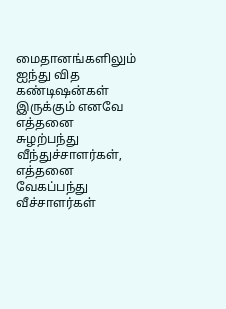மைதானங்களிலும் ஐந்து வித கண்டிஷன்கள் இருக்கும் எனவே எத்தனை சுழற்பந்து வீந்துச்சாளர்கள், எத்தனை வேகப்பந்து வீச்சாளர்கள்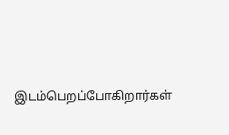இடம்பெறப்போகிறார்கள்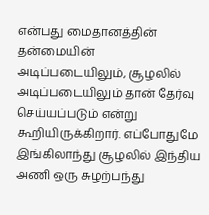என்பது மைதானத்தின் தன்மையின் அடிப்படையிலும், சூழலில் அடிப்படையிலும் தான் தேர்வு செய்யப்படும் என்று கூறியிருக்கிறார். எப்போதுமே இங்கிலாந்து சூழலில் இந்திய அணி ஒரு சுழற்பந்து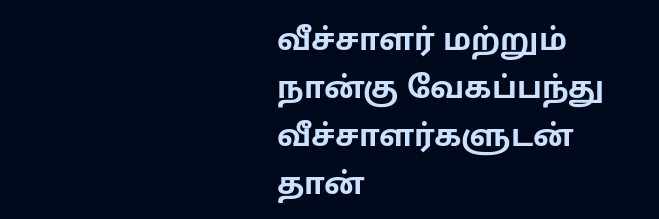வீச்சாளர் மற்றும் நான்கு வேகப்பந்து வீச்சாளர்களுடன் தான்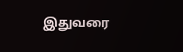இதுவரை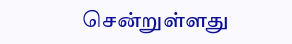சென்றுள்ளது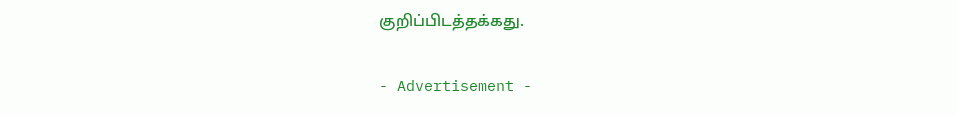குறிப்பிடத்தக்கது.

- Advertisement -